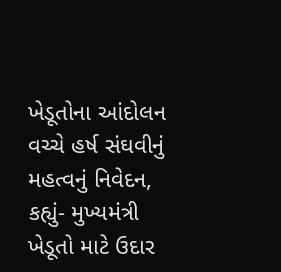ખેડૂતોના આંદોલન વચ્ચે હર્ષ સંઘવીનું મહત્વનું નિવેદન, કહ્યું- મુખ્યમંત્રી ખેડૂતો માટે ઉદાર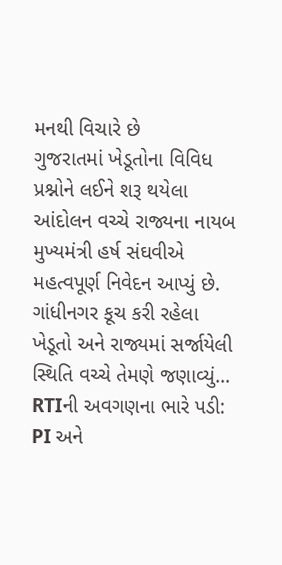મનથી વિચારે છે
ગુજરાતમાં ખેડૂતોના વિવિધ પ્રશ્નોને લઈને શરૂ થયેલા આંદોલન વચ્ચે રાજ્યના નાયબ મુખ્યમંત્રી હર્ષ સંઘવીએ મહત્વપૂર્ણ નિવેદન આપ્યું છે. ગાંધીનગર કૂચ કરી રહેલા ખેડૂતો અને રાજ્યમાં સર્જાયેલી સ્થિતિ વચ્ચે તેમણે જણાવ્યું…
RTIની અવગણના ભારે પડી: PI અને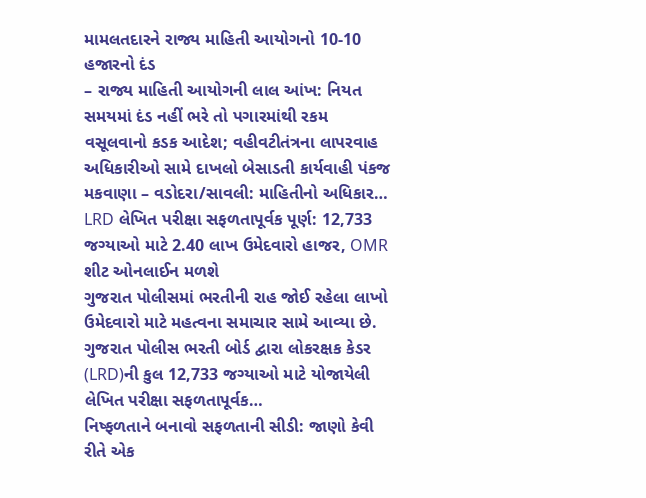મામલતદારને રાજ્ય માહિતી આયોગનો 10-10 હજારનો દંડ
– રાજ્ય માહિતી આયોગની લાલ આંખ: નિયત સમયમાં દંડ નહીં ભરે તો પગારમાંથી રકમ વસૂલવાનો કડક આદેશ; વહીવટીતંત્રના લાપરવાહ અધિકારીઓ સામે દાખલો બેસાડતી કાર્યવાહી પંકજ મકવાણા – વડોદરા/સાવલી: માહિતીનો અધિકાર…
LRD લેખિત પરીક્ષા સફળતાપૂર્વક પૂર્ણ: 12,733 જગ્યાઓ માટે 2.40 લાખ ઉમેદવારો હાજર, OMR શીટ ઓનલાઈન મળશે
ગુજરાત પોલીસમાં ભરતીની રાહ જોઈ રહેલા લાખો ઉમેદવારો માટે મહત્વના સમાચાર સામે આવ્યા છે. ગુજરાત પોલીસ ભરતી બોર્ડ દ્વારા લોકરક્ષક કેડર (LRD)ની કુલ 12,733 જગ્યાઓ માટે યોજાયેલી લેખિત પરીક્ષા સફળતાપૂર્વક…
નિષ્ફળતાને બનાવો સફળતાની સીડી: જાણો કેવી રીતે એક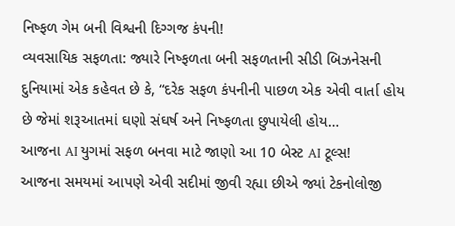નિષ્ફળ ગેમ બની વિશ્વની દિગ્ગજ કંપની!
વ્યવસાયિક સફળતા: જ્યારે નિષ્ફળતા બની સફળતાની સીડી બિઝનેસની દુનિયામાં એક કહેવત છે કે, “દરેક સફળ કંપનીની પાછળ એક એવી વાર્તા હોય છે જેમાં શરૂઆતમાં ઘણો સંઘર્ષ અને નિષ્ફળતા છુપાયેલી હોય…
આજના AI યુગમાં સફળ બનવા માટે જાણો આ 10 બેસ્ટ AI ટૂલ્સ!
આજના સમયમાં આપણે એવી સદીમાં જીવી રહ્યા છીએ જ્યાં ટેકનોલોજી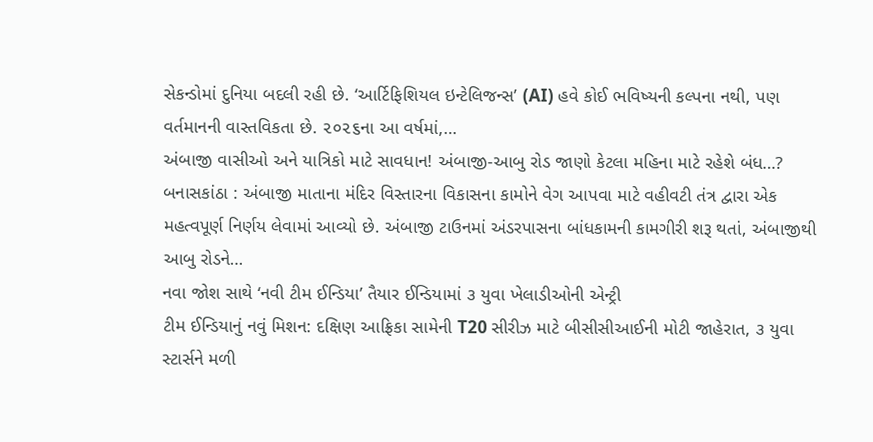સેકન્ડોમાં દુનિયા બદલી રહી છે. ‘આર્ટિફિશિયલ ઇન્ટેલિજન્સ’ (AI) હવે કોઈ ભવિષ્યની કલ્પના નથી, પણ વર્તમાનની વાસ્તવિકતા છે. ૨૦૨૬ના આ વર્ષમાં,…
અંબાજી વાસીઓ અને યાત્રિકો માટે સાવધાન! અંબાજી-આબુ રોડ જાણો કેટલા મહિના માટે રહેશે બંધ…?
બનાસકાંઠા : અંબાજી માતાના મંદિર વિસ્તારના વિકાસના કામોને વેગ આપવા માટે વહીવટી તંત્ર દ્વારા એક મહત્વપૂર્ણ નિર્ણય લેવામાં આવ્યો છે. અંબાજી ટાઉનમાં અંડરપાસના બાંધકામની કામગીરી શરૂ થતાં, અંબાજીથી આબુ રોડને…
નવા જોશ સાથે ‘નવી ટીમ ઈન્ડિયા’ તૈયાર ઈન્ડિયામાં ૩ યુવા ખેલાડીઓની એન્ટ્રી
ટીમ ઈન્ડિયાનું નવું મિશન: દક્ષિણ આફ્રિકા સામેની T20 સીરીઝ માટે બીસીસીઆઈની મોટી જાહેરાત, ૩ યુવા સ્ટાર્સને મળી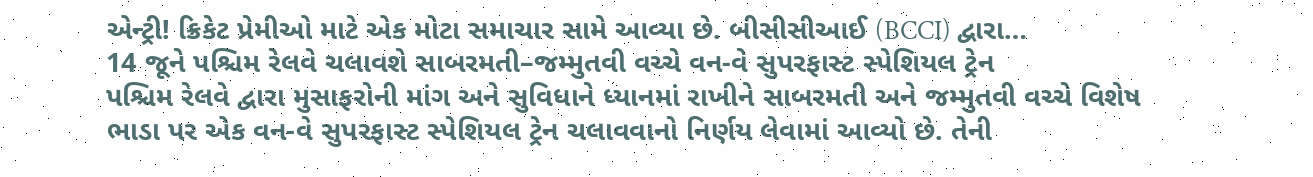એન્ટ્રી! ક્રિકેટ પ્રેમીઓ માટે એક મોટા સમાચાર સામે આવ્યા છે. બીસીસીઆઈ (BCCI) દ્વારા…
14 જૂને પશ્ચિમ રેલવે ચલાવશે સાબરમતી–જમ્મુતવી વચ્ચે વન-વે સુપરફાસ્ટ સ્પેશિયલ ટ્રેન
પશ્ચિમ રેલવે દ્વારા મુસાફરોની માંગ અને સુવિધાને ધ્યાનમાં રાખીને સાબરમતી અને જમ્મુતવી વચ્ચે વિશેષ ભાડા પર એક વન-વે સુપરફાસ્ટ સ્પેશિયલ ટ્રેન ચલાવવાનો નિર્ણય લેવામાં આવ્યો છે. તેની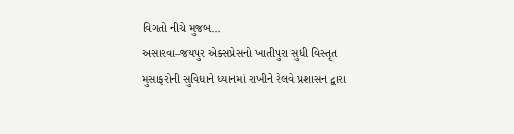વિગતો નીચે મુજબ…
અસારવા–જયપુર એક્સપ્રેસનો ખાતીપુરા સુધી વિસ્તૃત
મુસાફરોની સુવિધાને ધ્યાનમાં રાખીને રેલવે પ્રશાસન દ્વારા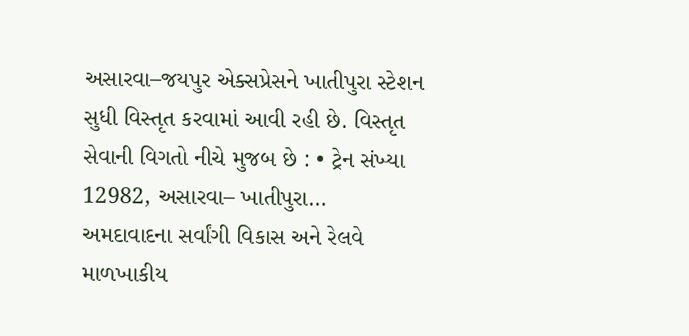અસારવા–જયપુર એક્સપ્રેસને ખાતીપુરા સ્ટેશન સુધી વિસ્તૃત કરવામાં આવી રહી છે. વિસ્તૃત સેવાની વિગતો નીચે મુજબ છે : • ટ્રેન સંખ્યા 12982, અસારવા– ખાતીપુરા…
અમદાવાદના સર્વાંગી વિકાસ અને રેલવે માળખાકીય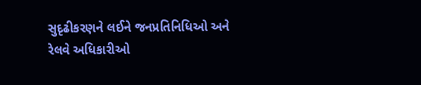સુદૃઢીકરણને લઈને જનપ્રતિનિધિઓ અને રેલવે અધિકારીઓ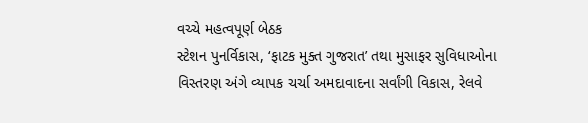વચ્ચે મહત્વપૂર્ણ બેઠક
સ્ટેશન પુનર્વિકાસ, ‘ફાટક મુક્ત ગુજરાત’ તથા મુસાફર સુવિધાઓના વિસ્તરણ અંગે વ્યાપક ચર્ચા અમદાવાદના સર્વાંગી વિકાસ, રેલવે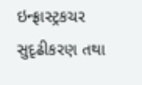ઇન્ફ્રાસ્ટ્રકચર સુદૃઢીકરણ તથા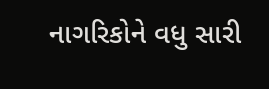નાગરિકોને વધુ સારી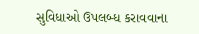સુવિધાઓ ઉપલબ્ધ કરાવવાના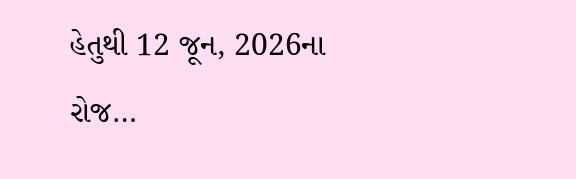હેતુથી 12 જૂન, 2026ના રોજ…